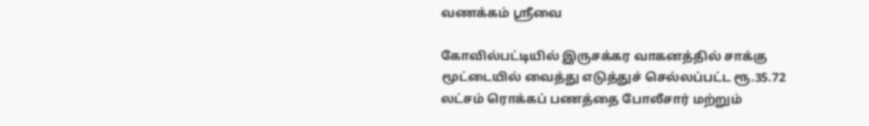வணக்கம் ஸ்ரீவை

கோவில்பட்டியில் இருசக்கர வாகனத்தில் சாக்கு மூட்டையில் வைத்து எடுத்துச் செல்லப்பட்ட ரூ.35.72 லட்சம் ரொக்கப் பணத்தை போலீசார் மற்றும்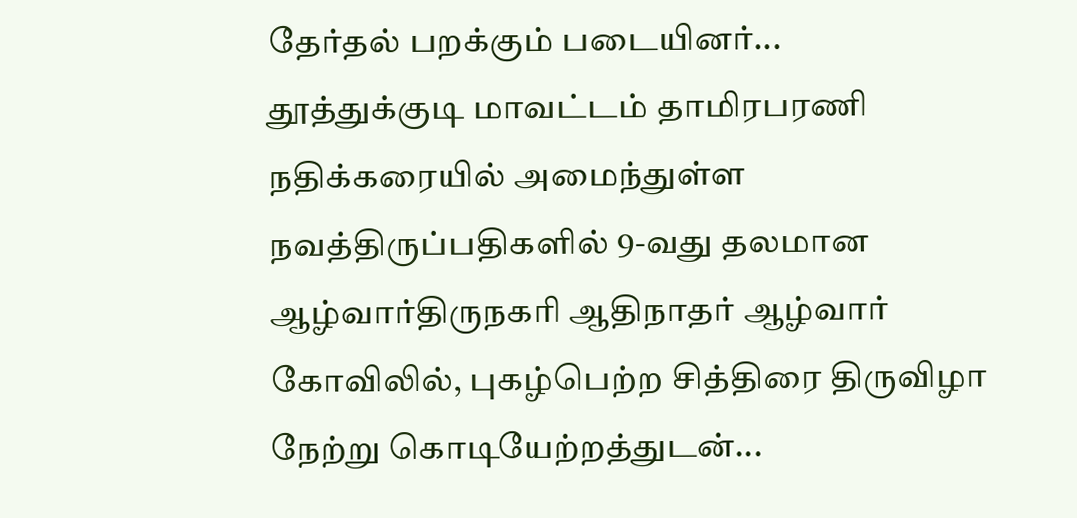தேர்தல் பறக்கும் படையினர்...
தூத்துக்குடி மாவட்டம் தாமிரபரணி நதிக்கரையில் அமைந்துள்ள நவத்திருப்பதிகளில் 9-வது தலமான ஆழ்வார்திருநகரி ஆதிநாதர் ஆழ்வார் கோவிலில், புகழ்பெற்ற சித்திரை திருவிழா நேற்று கொடியேற்றத்துடன்...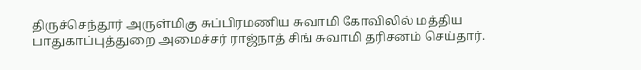திருச்செந்தூர் அருள்மிகு சுப்பிரமணிய சுவாமி கோவிலில் மத்திய பாதுகாப்புத்துறை அமைச்சர் ராஜ்நாத் சிங் சுவாமி தரிசனம் செய்தார்.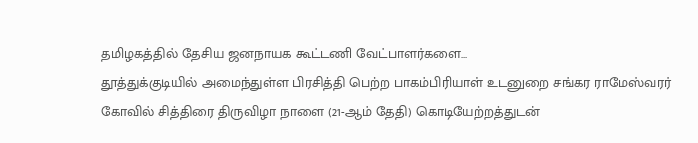தமிழகத்தில் தேசிய ஜனநாயக கூட்டணி வேட்பாளர்களை...
தூத்துக்குடியில் அமைந்துள்ள பிரசித்தி பெற்ற பாகம்பிரியாள் உடனுறை சங்கர ராமேஸ்வரர் கோவில் சித்திரை திருவிழா நாளை (21-ஆம் தேதி) கொடியேற்றத்துடன்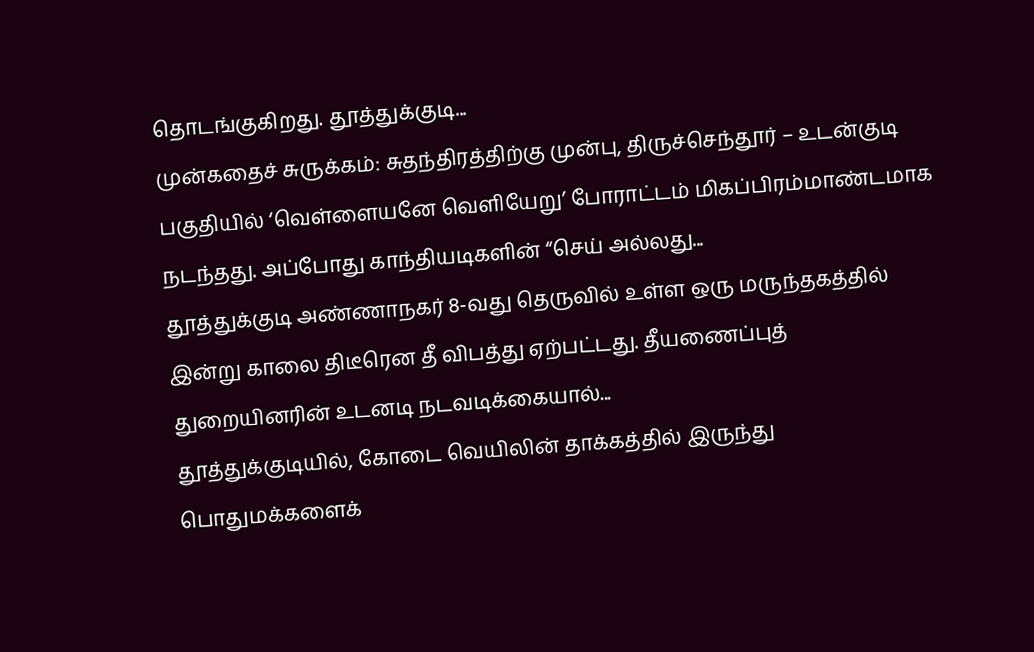தொடங்குகிறது. தூத்துக்குடி...
முன்கதைச் சுருக்கம்: சுதந்திரத்திற்கு முன்பு, திருச்செந்தூர் – உடன்குடி பகுதியில் ‘வெள்ளையனே வெளியேறு’ போராட்டம் மிகப்பிரம்மாண்டமாக நடந்தது. அப்போது காந்தியடிகளின் “செய் அல்லது...
தூத்துக்குடி அண்ணாநகர் 8-வது தெருவில் உள்ள ஒரு மருந்தகத்தில் இன்று காலை திடீரென தீ விபத்து ஏற்பட்டது. தீயணைப்புத் துறையினரின் உடனடி நடவடிக்கையால்...
தூத்துக்குடியில், கோடை வெயிலின் தாக்கத்தில் இருந்து பொதுமக்களைக்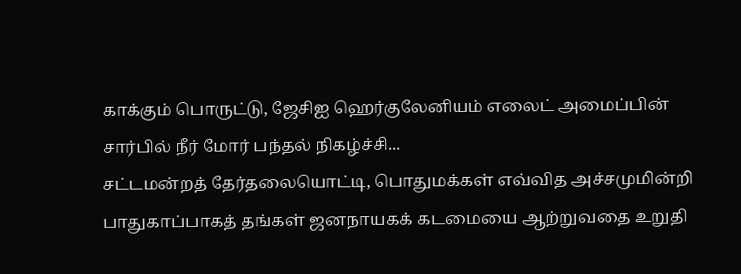காக்கும் பொருட்டு, ஜேசிஐ ஹெர்குலேனியம் எலைட் அமைப்பின் சார்பில் நீர் மோர் பந்தல் நிகழ்ச்சி...
சட்டமன்றத் தேர்தலையொட்டி, பொதுமக்கள் எவ்வித அச்சமுமின்றி பாதுகாப்பாகத் தங்கள் ஜனநாயகக் கடமையை ஆற்றுவதை உறுதி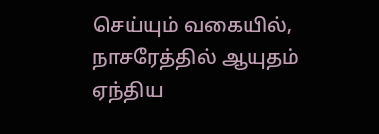செய்யும் வகையில், நாசரேத்தில் ஆயுதம் ஏந்திய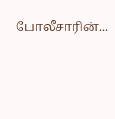போலீசாரின்...